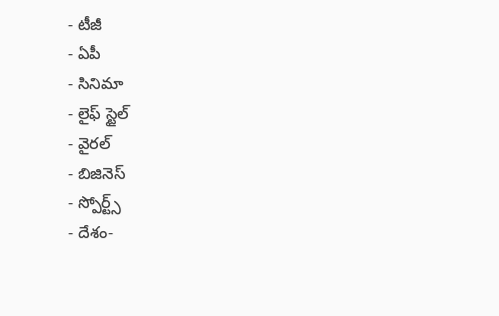- టీజీ
- ఏపీ
- సినిమా
- లైఫ్ స్టైల్
- వైరల్
- బిజినెస్
- స్పోర్ట్స్
- దేశం-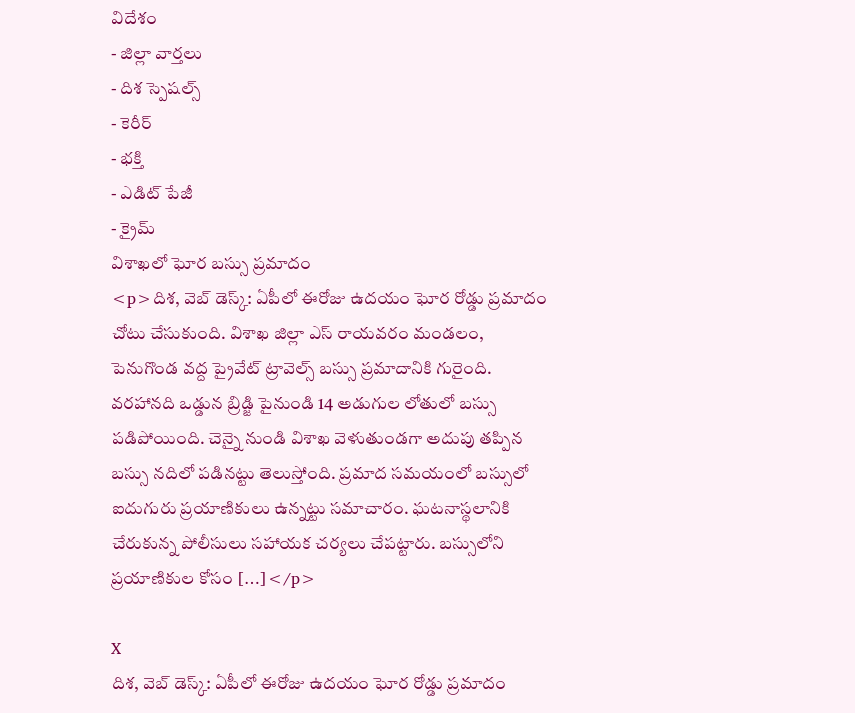విదేశం
- జిల్లా వార్తలు
- దిశ స్పెషల్స్
- కెరీర్
- భక్తి
- ఎడిట్ పేజీ
- క్రైమ్
విశాఖలో ఘోర బస్సు ప్రమాదం
<p>దిశ, వెబ్ డెస్క్: ఏపీలో ఈరోజు ఉదయం ఘోర రోడ్డు ప్రమాదం చోటు చేసుకుంది. విశాఖ జిల్లా ఎస్ రాయవరం మండలం, పెనుగొండ వద్ద ప్రైవేట్ ట్రావెల్స్ బస్సు ప్రమాదానికి గురైంది. వరహానది ఒడ్డున బ్రిడ్జి పైనుండి 14 అడుగుల లోతులో బస్సు పడిపోయింది. చెన్నై నుండి విశాఖ వెళుతుండగా అదుపు తప్పిన బస్సు నదిలో పడినట్టు తెలుస్తోంది. ప్రమాద సమయంలో బస్సులో ఐదుగురు ప్రయాణికులు ఉన్నట్టు సమాచారం. ఘటనాస్థలానికి చేరుకున్న పోలీసులు సహాయక చర్యలు చేపట్టారు. బస్సులోని ప్రయాణికుల కోసం […]</p>

X
దిశ, వెబ్ డెస్క్: ఏపీలో ఈరోజు ఉదయం ఘోర రోడ్డు ప్రమాదం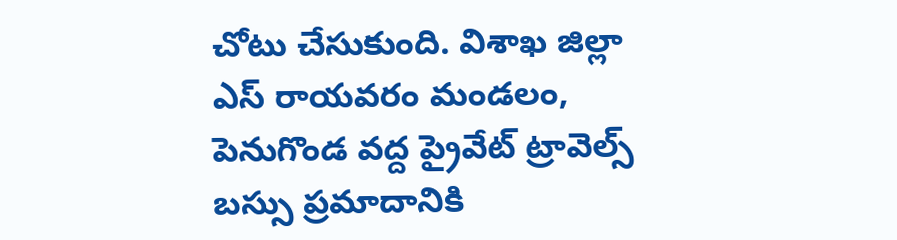చోటు చేసుకుంది. విశాఖ జిల్లా ఎస్ రాయవరం మండలం, పెనుగొండ వద్ద ప్రైవేట్ ట్రావెల్స్ బస్సు ప్రమాదానికి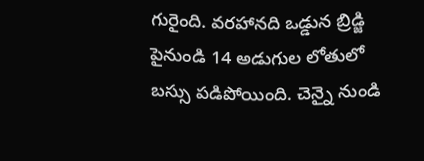గురైంది. వరహానది ఒడ్డున బ్రిడ్జి పైనుండి 14 అడుగుల లోతులో బస్సు పడిపోయింది. చెన్నై నుండి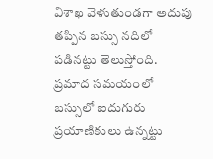విశాఖ వెళుతుండగా అదుపు తప్పిన బస్సు నదిలో పడినట్టు తెలుస్తోంది.
ప్రమాద సమయంలో బస్సులో ఐదుగురు ప్రయాణికులు ఉన్నట్టు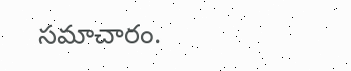సమాచారం.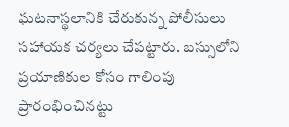ఘటనాస్థలానికి చేరుకున్న పోలీసులు సహాయక చర్యలు చేపట్టారు. బస్సులోని ప్రయాణికుల కోసం గాలింపు ప్రారంభించినట్టు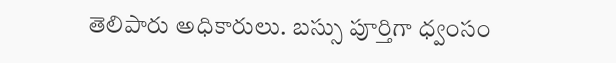తెలిపారు అధికారులు. బస్సు పూర్తిగా ధ్వంసం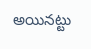అయినట్టు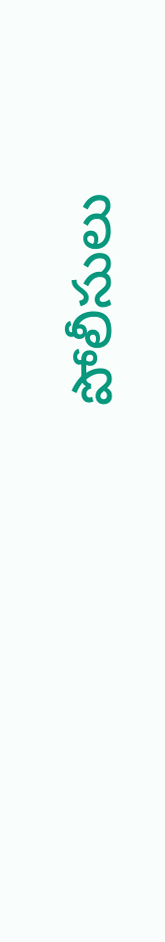పోలీసులు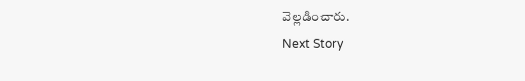వెల్లడించారు.
Next Story